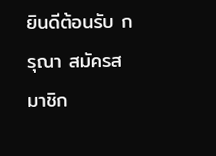ยินดีต้อนรับ กรุณา สมัครสมาชิก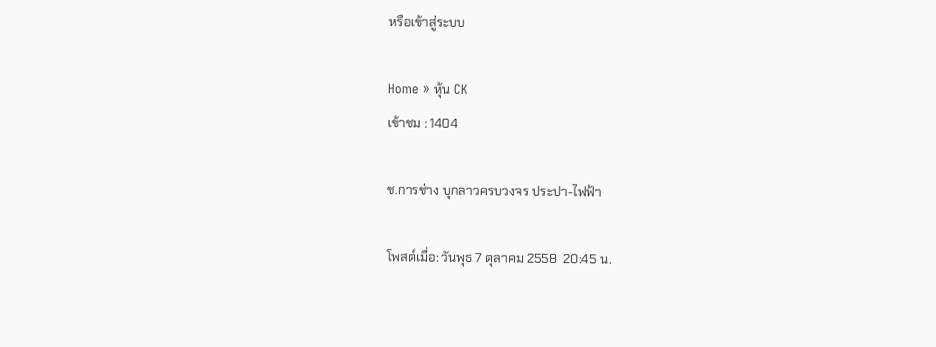หรือเข้าสู่ระบบ

Home » หุ้น CK
เข้าชม : 1404

ช.การช่าง บุกลาวครบวงจร ประปา-ไฟฟ้า

โพสต์เมื่อ: วันพุธ 7 ตุลาคม 2558  20:45 น.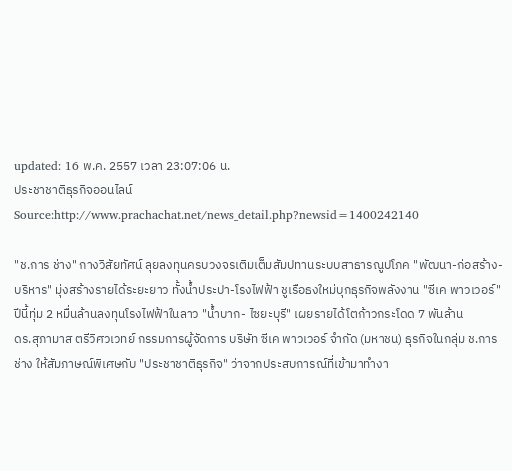updated: 16 พ.ค. 2557 เวลา 23:07:06 น.
ประชาชาติธุรกิจออนไลน์
Source:http://www.prachachat.net/news_detail.php?newsid=1400242140

"ช.การ ช่าง" กางวิสัยทัศน์ ลุยลงทุนครบวงจรเติมเต็มสัมปทานระบบสาธารณูปโภค "พัฒนา-ก่อสร้าง-บริหาร" มุ่งสร้างรายได้ระยะยาว ทั้งน้ำประปา-โรงไฟฟ้า ชูเรือธงใหม่บุกธุรกิจพลังงาน "ซีเค พาวเวอร์" ปีนี้ทุ่ม 2 หมื่นล้านลงทุนโรงไฟฟ้าในลาว "น้ำบาก- ไซยะบุรี" เผยรายได้โตก้าวกระโดด 7 พันล้าน
ดร.สุภามาส ตรีวิศวเวทย์ กรรมการผู้จัดการ บริษัท ซีเค พาวเวอร์ จำกัด (มหาชน) ธุรกิจในกลุ่ม ช.การช่าง ให้สัมภาษณ์พิเศษกับ "ประชาชาติธุรกิจ" ว่าจากประสบการณ์ที่เข้ามาทำงา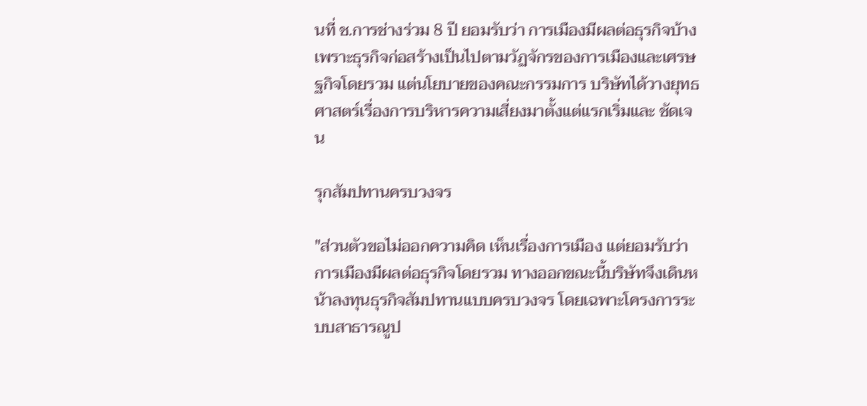นที่ ช.การช่างร่วม 8 ปี ยอมรับว่า การเมืองมีผลต่อธุรกิจบ้าง เพราะธุรกิจก่อสร้างเป็นไปตามวัฏจักรของการเมืองและเศรษฐกิจโดยรวม แต่นโยบายของคณะกรรมการ บริษัทได้วางยุทธศาสตร์เรื่องการบริหารความเสี่ยงมาตั้งแต่แรกเริ่มและ ชัดเจน

รุกสัมปทานครบวงจร

"ส่วนตัวขอไม่ออกความคิด เห็นเรื่องการเมือง แต่ยอมรับว่าการเมืองมีผลต่อธุรกิจโดยรวม ทางออกขณะนี้บริษัทจึงเดินหน้าลงทุนธุรกิจสัมปทานแบบครบวงจร โดยเฉพาะโครงการระบบสาธารณูป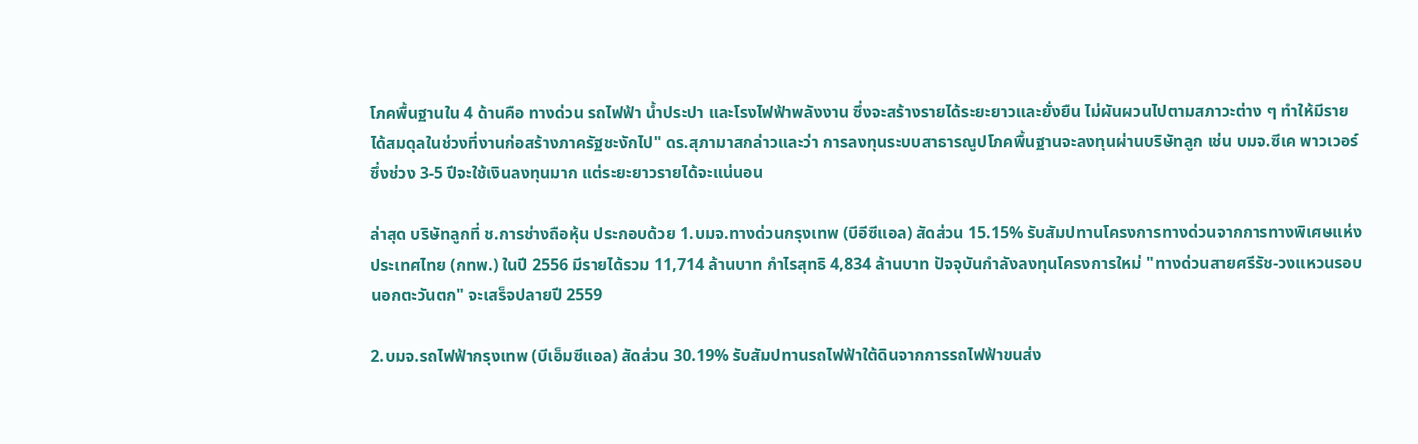โภคพื้นฐานใน 4 ด้านคือ ทางด่วน รถไฟฟ้า น้ำประปา และโรงไฟฟ้าพลังงาน ซึ่งจะสร้างรายได้ระยะยาวและยั่งยืน ไม่ผันผวนไปตามสภาวะต่าง ๆ ทำให้มีรายได้สมดุลในช่วงที่งานก่อสร้างภาครัฐชะงักไป" ดร.สุภามาสกล่าวและว่า การลงทุนระบบสาธารณูปโภคพื้นฐานจะลงทุนผ่านบริษัทลูก เช่น บมจ.ซีเค พาวเวอร์ ซึ่งช่วง 3-5 ปีจะใช้เงินลงทุนมาก แต่ระยะยาวรายได้จะแน่นอน

ล่าสุด บริษัทลูกที่ ช.การช่างถือหุ้น ประกอบด้วย 1.บมจ.ทางด่วนกรุงเทพ (บีอีซีแอล) สัดส่วน 15.15% รับสัมปทานโครงการทางด่วนจากการทางพิเศษแห่งประเทศไทย (กทพ.) ในปี 2556 มีรายได้รวม 11,714 ล้านบาท กำไรสุทธิ 4,834 ล้านบาท ปัจจุบันกำลังลงทุนโครงการใหม่ "ทางด่วนสายศรีรัช-วงแหวนรอบนอกตะวันตก" จะเสร็จปลายปี 2559

2.บมจ.รถไฟฟ้ากรุงเทพ (บีเอ็มซีแอล) สัดส่วน 30.19% รับสัมปทานรถไฟฟ้าใต้ดินจากการรถไฟฟ้าขนส่ง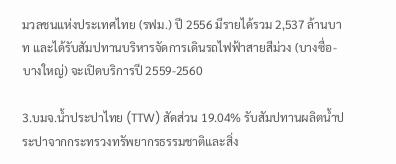มวลชนแห่งประเทศไทย (รฟม.) ปี 2556 มีรายได้รวม 2,537 ล้านบาท และได้รับสัมปทานบริหารจัดการเดินรถไฟฟ้าสายสีม่วง (บางซื่อ-บางใหญ่) จะเปิดบริการปี 2559-2560

3.บมจ.น้ำประปาไทย (TTW) สัดส่วน 19.04% รับสัมปทานผลิตน้ำประปาจากกระทรวงทรัพยากรธรรมชาติและสิ่ง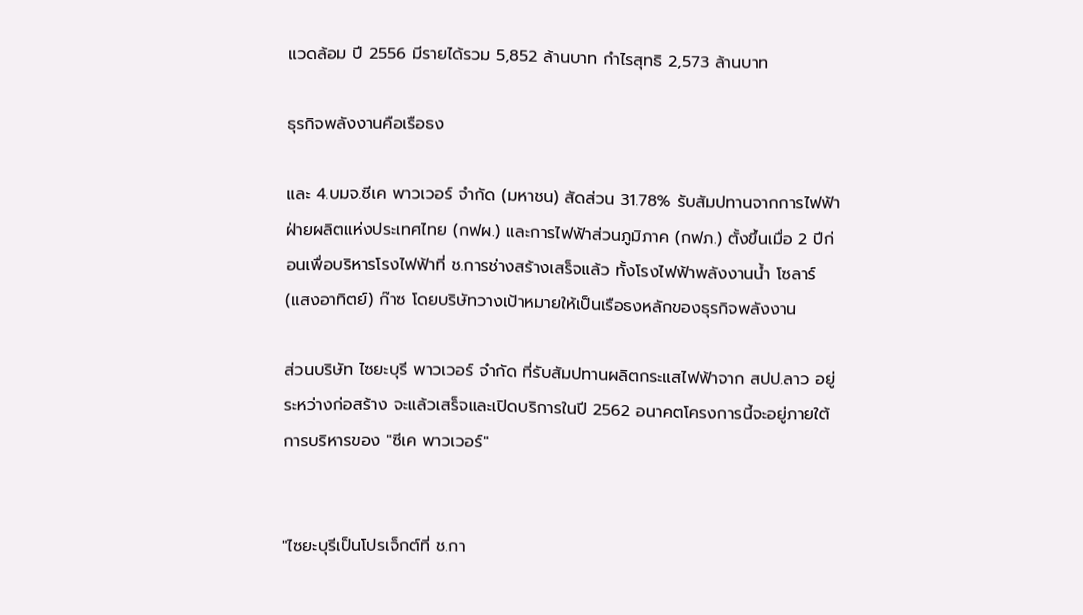แวดล้อม ปี 2556 มีรายได้รวม 5,852 ล้านบาท กำไรสุทธิ 2,573 ล้านบาท

ธุรกิจพลังงานคือเรือธง

และ 4.บมจ.ซีเค พาวเวอร์ จำกัด (มหาชน) สัดส่วน 31.78% รับสัมปทานจากการไฟฟ้าฝ่ายผลิตแห่งประเทศไทย (กฟผ.) และการไฟฟ้าส่วนภูมิภาค (กฟภ.) ตั้งขึ้นเมื่อ 2 ปีก่อนเพื่อบริหารโรงไฟฟ้าที่ ช.การช่างสร้างเสร็จแล้ว ทั้งโรงไฟฟ้าพลังงานน้ำ โซลาร์ (แสงอาทิตย์) ก๊าซ โดยบริษัทวางเป้าหมายให้เป็นเรือธงหลักของธุรกิจพลังงาน

ส่วนบริษัท ไซยะบุรี พาวเวอร์ จำกัด ที่รับสัมปทานผลิตกระแสไฟฟ้าจาก สปป.ลาว อยู่ระหว่างก่อสร้าง จะแล้วเสร็จและเปิดบริการในปี 2562 อนาคตโครงการนี้จะอยู่ภายใต้การบริหารของ "ซีเค พาวเวอร์"


"ไซยะบุรีเป็นโปรเจ็กต์ที่ ช.กา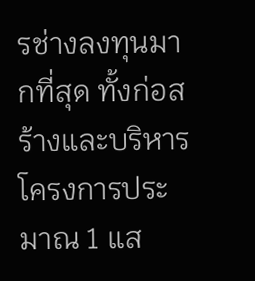รช่างลงทุนมากที่สุด ทั้งก่อสร้างและบริหารโครงการประมาณ 1 แส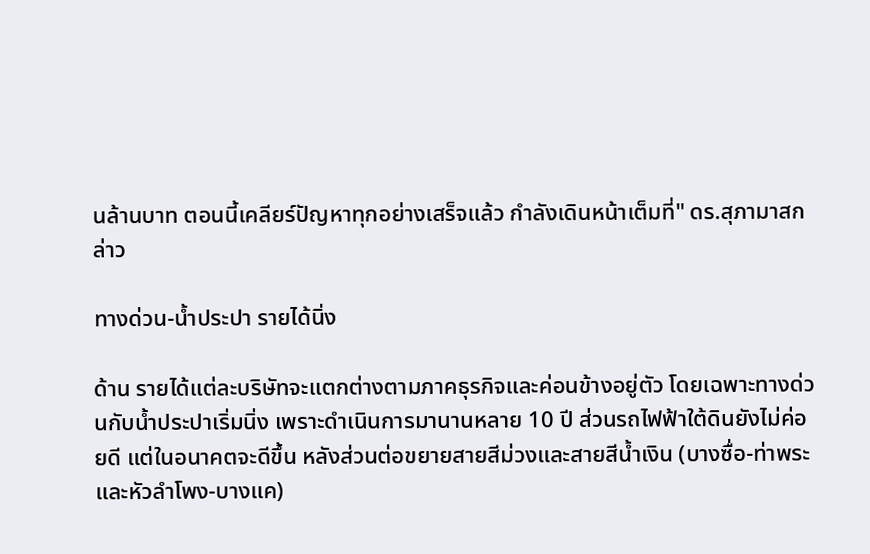นล้านบาท ตอนนี้เคลียร์ปัญหาทุกอย่างเสร็จแล้ว กำลังเดินหน้าเต็มที่" ดร.สุภามาสกล่าว

ทางด่วน-น้ำประปา รายได้นิ่ง

ด้าน รายได้แต่ละบริษัทจะแตกต่างตามภาคธุรกิจและค่อนข้างอยู่ตัว โดยเฉพาะทางด่วนกับน้ำประปาเริ่มนิ่ง เพราะดำเนินการมานานหลาย 10 ปี ส่วนรถไฟฟ้าใต้ดินยังไม่ค่อยดี แต่ในอนาคตจะดีขึ้น หลังส่วนต่อขยายสายสีม่วงและสายสีน้ำเงิน (บางซื่อ-ท่าพระ และหัวลำโพง-บางแค)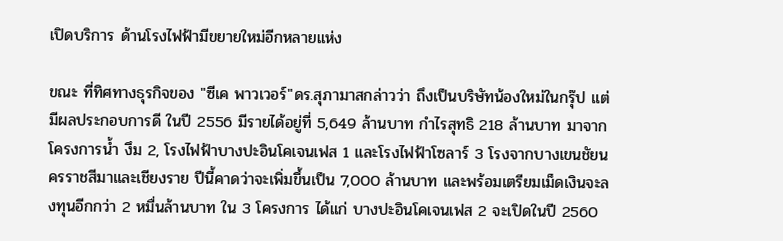เปิดบริการ ด้านโรงไฟฟ้ามีขยายใหม่อีกหลายแห่ง

ขณะ ที่ทิศทางธุรกิจของ "ซีเค พาวเวอร์"ดร.สุภามาสกล่าวว่า ถึงเป็นบริษัทน้องใหม่ในกรุ๊ป แต่มีผลประกอบการดี ในปี 2556 มีรายได้อยู่ที่ 5,649 ล้านบาท กำไรสุทธิ 218 ล้านบาท มาจากโครงการน้ำ งึม 2, โรงไฟฟ้าบางปะอินโคเจนเฟส 1 และโรงไฟฟ้าโซลาร์ 3 โรงจากบางเขนชัยนครราชสีมาและเชียงราย ปีนี้คาดว่าจะเพิ่มขึ้นเป็น 7,000 ล้านบาท และพร้อมเตรียมเม็ดเงินจะลงทุนอีกกว่า 2 หมื่นล้านบาท ใน 3 โครงการ ได้แก่ บางปะอินโคเจนเฟส 2 จะเปิดในปี 2560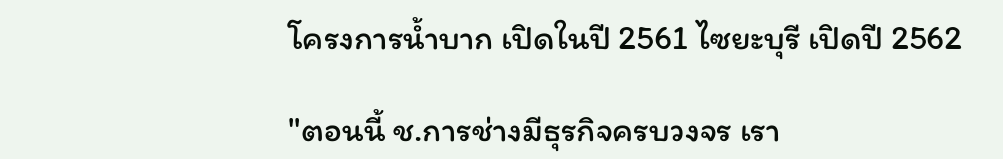โครงการน้ำบาก เปิดในปี 2561 ไซยะบุรี เปิดปี 2562

"ตอนนี้ ช.การช่างมีธุรกิจครบวงจร เรา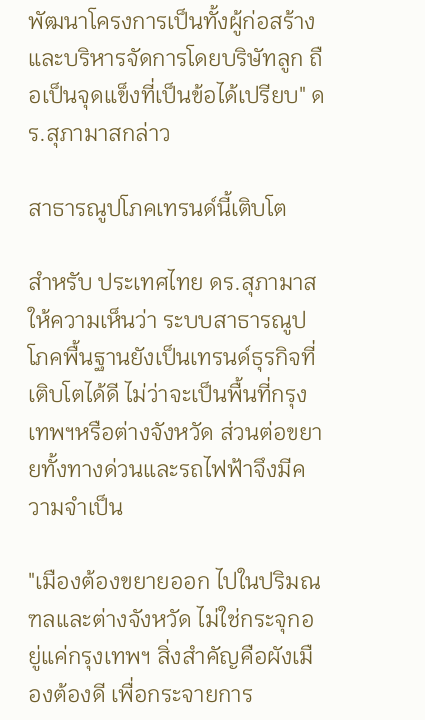พัฒนาโครงการเป็นทั้งผู้ก่อสร้าง และบริหารจัดการโดยบริษัทลูก ถือเป็นจุดแข็งที่เป็นข้อได้เปรียบ" ดร.สุภามาสกล่าว

สาธารณูปโภคเทรนด์นี้เติบโต

สำหรับ ประเทศไทย ดร.สุภามาสให้ความเห็นว่า ระบบสาธารณูปโภคพื้นฐานยังเป็นเทรนด์ธุรกิจที่เติบโตได้ดี ไม่ว่าจะเป็นพื้นที่กรุงเทพฯหรือต่างจังหวัด ส่วนต่อขยายทั้งทางด่วนและรถไฟฟ้าจึงมีความจำเป็น

"เมืองต้องขยายออก ไปในปริมณฑลและต่างจังหวัด ไม่ใช่กระจุกอยู่แค่กรุงเทพฯ สิ่งสำคัญคือผังเมืองต้องดี เพื่อกระจายการ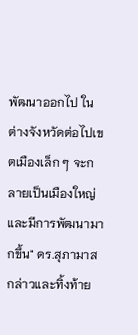พัฒนาออกไป ในต่างจังหวัดต่อไปเขตเมืองเล็ก ๆ จะกลายเป็นเมืองใหญ่และมีการพัฒนามากขึ้น" ดร.สุภามาสกล่าวและทิ้งท้าย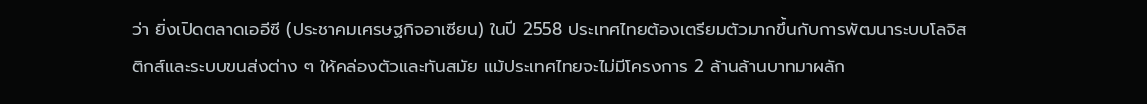ว่า ยิ่งเปิดตลาดเออีซี (ประชาคมเศรษฐกิจอาเซียน) ในปี 2558 ประเทศไทยต้องเตรียมตัวมากขึ้นกับการพัฒนาระบบโลจิสติกส์และระบบขนส่งต่าง ๆ ให้คล่องตัวและทันสมัย แม้ประเทศไทยจะไม่มีโครงการ 2 ล้านล้านบาทมาผลัก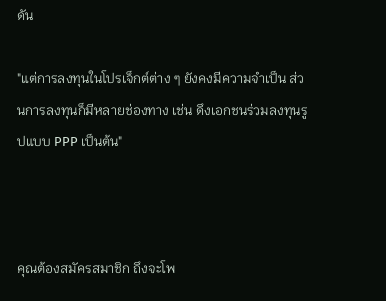ดัน

"แต่การลงทุนในโปรเจ็กต์ต่าง ๆ ยังคงมีความจำเป็น ส่วนการลงทุนก็มีหลายช่องทาง เช่น ดึงเอกชนร่วมลงทุนรูปแบบ PPP เป็นต้น"



คุณต้องสมัครสมาชิก ถึงจะโพ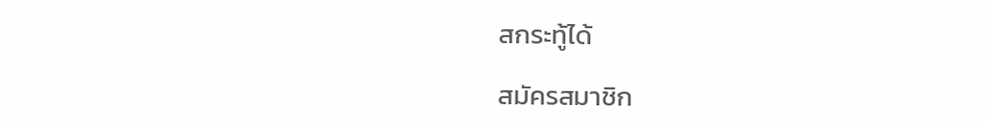สกระทู้ได้

สมัครสมาชิก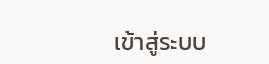เข้าสู่ระบบ